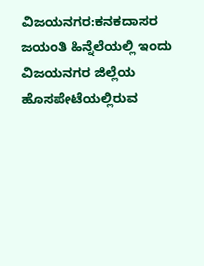ವಿಜಯನಗರ:ಕನಕದಾಸರ ಜಯಂತಿ ಹಿನ್ನೆಲೆಯಲ್ಲಿ ಇಂದು ವಿಜಯನಗರ ಜಿಲ್ಲೆಯ ಹೊಸಪೇಟೆಯಲ್ಲಿರುವ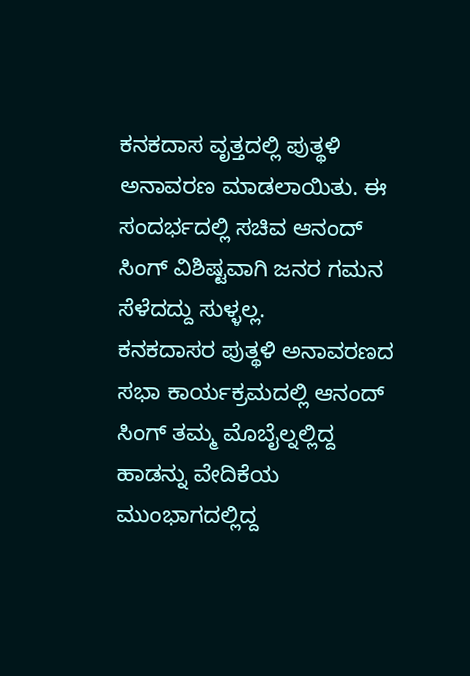ಕ‌ನಕದಾಸ ವೃತ್ತದಲ್ಲಿ ಪುತ್ಥಳಿ ಅನಾವರಣ ಮಾಡಲಾಯಿತು. ಈ ಸಂದರ್ಭದಲ್ಲಿ ಸಚಿವ ಆನಂದ್ ಸಿಂಗ್ ವಿಶಿಷ್ಟವಾಗಿ ಜನರ ಗಮನ ಸೆಳೆದದ್ದು ಸುಳ್ಳಲ್ಲ.
ಕನಕದಾಸರ ಪುತ್ಥಳಿ ಅನಾವರಣದ ಸಭಾ ಕಾರ್ಯಕ್ರಮದಲ್ಲಿ ಆನಂದ್ ಸಿಂಗ್ ತಮ್ಮ ಮೊಬೈಲ್ನಲ್ಲಿದ್ದ ಹಾಡನ್ನು ವೇದಿಕೆಯ ಮುಂಭಾಗದಲ್ಲಿದ್ದ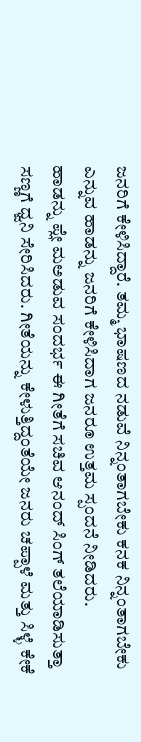ಜನರಿಗೆ ಕೇಳಿಸಿದ್ದಾರೆ. ತಮ್ಮ ಭಾಷಣದ ನಡುವೆ ನಿನ್ನಂತಾಗಬೇಕು ಕನಕ ನಿನ್ನಂತಾಗಬೇಕು ಎನ್ನುವ ಹಾಡನ್ನು ಜನರಿಗೆ ಕೇಳಿಸಿದಾಗ ಜನರೂ ಉತ್ತಮ ಸ್ಪಂದನೆ ನೀಡಿದರು.
ಹಾಡನ್ನು ಪ್ಲೇ ಮಅಡುವ ಸಂದರ್ಭ ಈ ಗೀತೆಗೆ ಸಚಿವ ಆನಂದ್ ಸಿಂಗ್ ತಲೆಯಾಡಿಸುತ್ತಾ ಸಣ್ಣಗೆ ಧ್ವನಿ ಸೇರಿಸಿದರು. ಗೀತೆಯನ್ನು ಕೇಳುತ್ತಿದ್ದಂತೆಯೇ ಜನರು ಚಪ್ಪಾಳೆ ಮತ್ತು ಸಿಳ್ಳೆ ಕೇಕೆ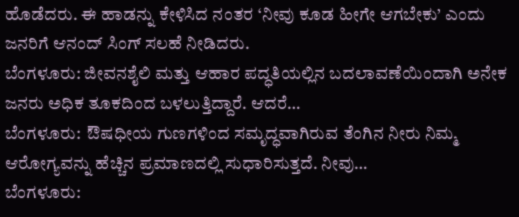ಹೊಡೆದರು. ಈ ಹಾಡನ್ನು ಕೇಳಿಸಿದ ನಂತರ ‘ನೀವು ಕೂಡ ಹೀಗೇ ಆಗಬೇಕು’ ಎಂದು ಜನರಿಗೆ ಆನಂದ್ ಸಿಂಗ್ ಸಲಹೆ ನೀಡಿದರು.
ಬೆಂಗಳೂರು: ಜೀವನಶೈಲಿ ಮತ್ತು ಆಹಾರ ಪದ್ಧತಿಯಲ್ಲಿನ ಬದಲಾವಣೆಯಿಂದಾಗಿ ಅನೇಕ ಜನರು ಅಧಿಕ ತೂಕದಿಂದ ಬಳಲುತ್ತಿದ್ದಾರೆ. ಆದರೆ…
ಬೆಂಗಳೂರು:  ಔಷಧೀಯ ಗುಣಗಳಿಂದ ಸಮೃದ್ಧವಾಗಿರುವ ತೆಂಗಿನ ನೀರು ನಿಮ್ಮ  ಆರೋಗ್ಯವನ್ನು ಹೆಚ್ಚಿನ ಪ್ರಮಾಣದಲ್ಲಿ ಸುಧಾರಿಸುತ್ತದೆ. ನೀವು…
ಬೆಂಗಳೂರು: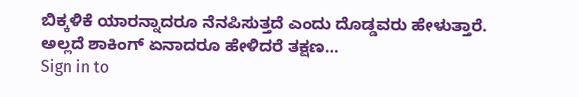ಬಿಕ್ಕಳಿಕೆ ಯಾರನ್ನಾದರೂ ನೆನಪಿಸುತ್ತದೆ ಎಂದು ದೊಡ್ಡವರು ಹೇಳುತ್ತಾರೆ. ಅಲ್ಲದೆ ಶಾಕಿಂಗ್ ಏನಾದರೂ ಹೇಳಿದರೆ ತಕ್ಷಣ…
Sign in to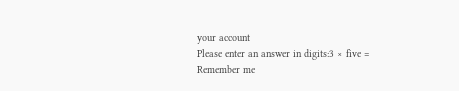your account
Please enter an answer in digits:3 × five =
Remember me